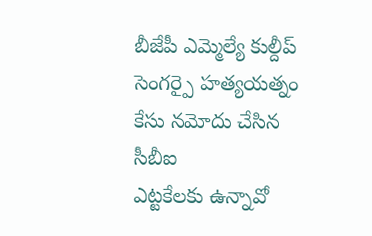బీజేపీ ఎమ్మెల్యే కుల్దీప్ సెంగర్పై హత్యయత్నం కేసు నమోదు చేసిన సీబీఐ
ఎట్టకేలకు ఉన్నావో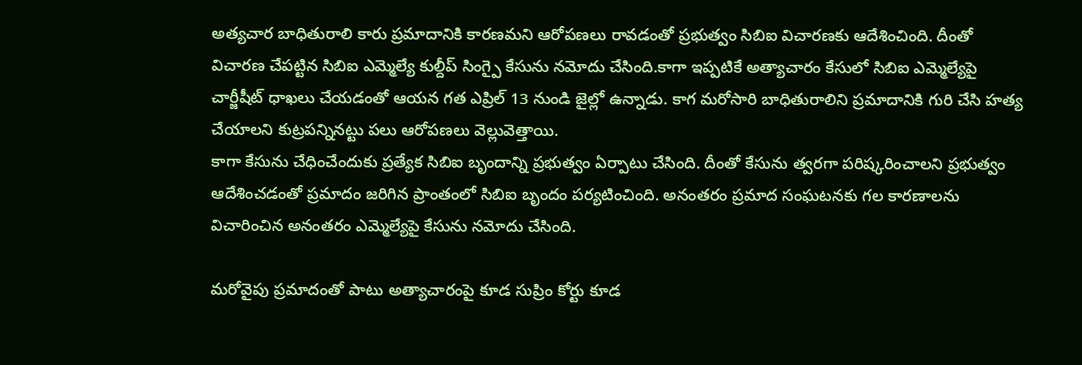అత్యచార బాధితురాలి కారు ప్రమాదానికి కారణమని ఆరోపణలు రావడంతో ప్రభుత్వం సిబిఐ విచారణకు ఆదేశించింది. దీంతో విచారణ చేపట్టిన సిబిఐ ఎమ్మెల్యే కుల్దీప్ సింగ్పై కేసును నమోదు చేసింది.కాగా ఇప్పటికే అత్యాచారం కేసులో సిబిఐ ఎమ్మెల్యేపై చార్జీషీట్ ధాఖలు చేయడంతో ఆయన గత ఎప్రిల్ 13 నుండి జైల్లో ఉన్నాడు. కాగ మరోసారి బాధితురాలిని ప్రమాదానికి గురి చేసి హత్య చేయాలని కుట్రపన్నినట్టు పలు ఆరోపణలు వెల్లువెత్తాయి.
కాగా కేసును చేధించేందుకు ప్రత్యేక సిబిఐ బృందాన్ని ప్రభుత్వం ఏర్పాటు చేసింది. దీంతో కేసును త్వరగా పరిష్కరించాలని ప్రభుత్వం ఆదేశించడంతో ప్రమాదం జరిగిన ప్రాంతంలో సిబిఐ బృందం పర్యటించింది. అనంతరం ప్రమాద సంఘటనకు గల కారణాలను విచారించిన అనంతరం ఎమ్మెల్యేపై కేసును నమోదు చేసింది.

మరోవైపు ప్రమాదంతో పాటు అత్యాచారంపై కూడ సుప్రిం కోర్టు కూడ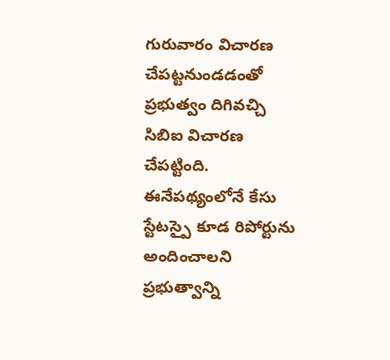గురువారం విచారణ చేపట్టనుండడంతో ప్రభుత్వం దిగివచ్చి సిబిఐ విచారణ చేపట్టింది. ఈనేపథ్యంలోనే కేసు స్టేటస్పై కూడ రిపోర్టును అందించాలని ప్రభుత్వాన్ని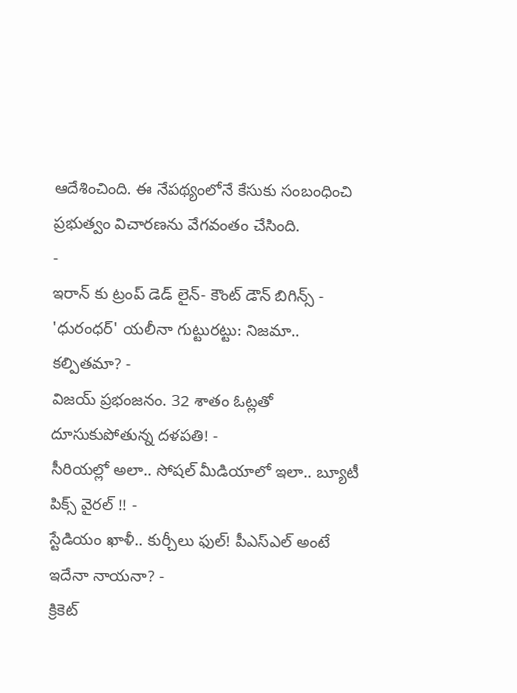ఆదేశించింది. ఈ నేపథ్యంలోనే కేసుకు సంబంధించి ప్రభుత్వం విచారణను వేగవంతం చేసింది.
-
ఇరాన్ కు ట్రంప్ డెడ్ లైన్- కౌంట్ డౌన్ బిగిన్స్ -
'ధురంధర్' యలీనా గుట్టురట్టు: నిజమా.. కల్పితమా? -
విజయ్ ప్రభంజనం. 32 శాతం ఓట్లతో దూసుకుపోతున్న దళపతి! -
సీరియల్లో అలా.. సోషల్ మీడియాలో ఇలా.. బ్యూటీ పిక్స్ వైరల్ !! -
స్టేడియం ఖాళీ.. కుర్చీలు ఫుల్! పీఎస్ఎల్ అంటే ఇదేనా నాయనా? -
క్రికెట్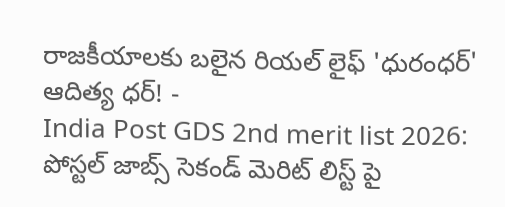రాజకీయాలకు బలైన రియల్ లైఫ్ 'ధురంధర్' ఆదిత్య ధర్! -
India Post GDS 2nd merit list 2026: పోస్టల్ జాబ్స్ సెకండ్ మెరిట్ లిస్ట్ పై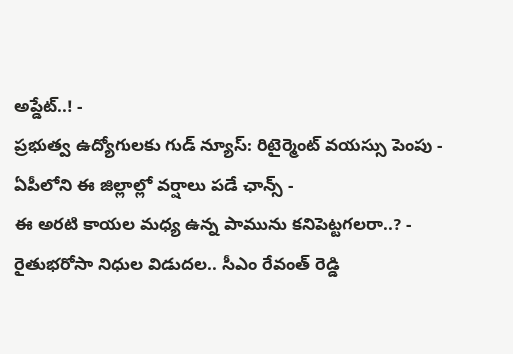అప్డేట్..! -
ప్రభుత్వ ఉద్యోగులకు గుడ్ న్యూస్: రిటైర్మెంట్ వయస్సు పెంపు -
ఏపీలోని ఈ జిల్లాల్లో వర్షాలు పడే ఛాన్స్ -
ఈ అరటి కాయల మధ్య ఉన్న పామును కనిపెట్టగలరా..? -
రైతుభరోసా నిధుల విడుదల.. సీఎం రేవంత్ రెడ్డి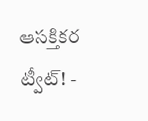ఆసక్తికర ట్వీట్! -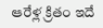ఆరేళ్ల క్రితం ఇదే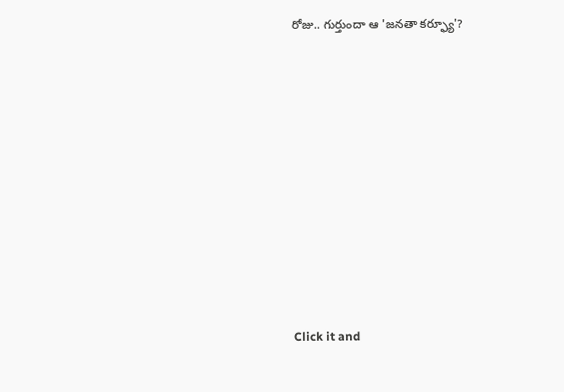రోజు.. గుర్తుందా ఆ 'జనతా కర్ఫ్యూ'?












Click it and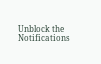Unblock the Notifications